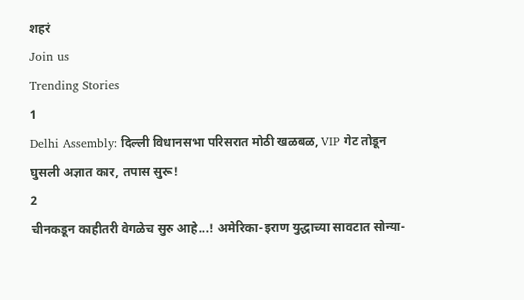शहरं
Join us
Trending Stories
1
Delhi Assembly: दिल्ली विधानसभा परिसरात मोठी खळबळ, VIP गेट तोडून घुसली अज्ञात कार, तपास सुरू!
2
चीनकडून काहीतरी वेगळेच सुरु आहे...! अमेरिका-इराण युद्धाच्या सावटात सोन्या-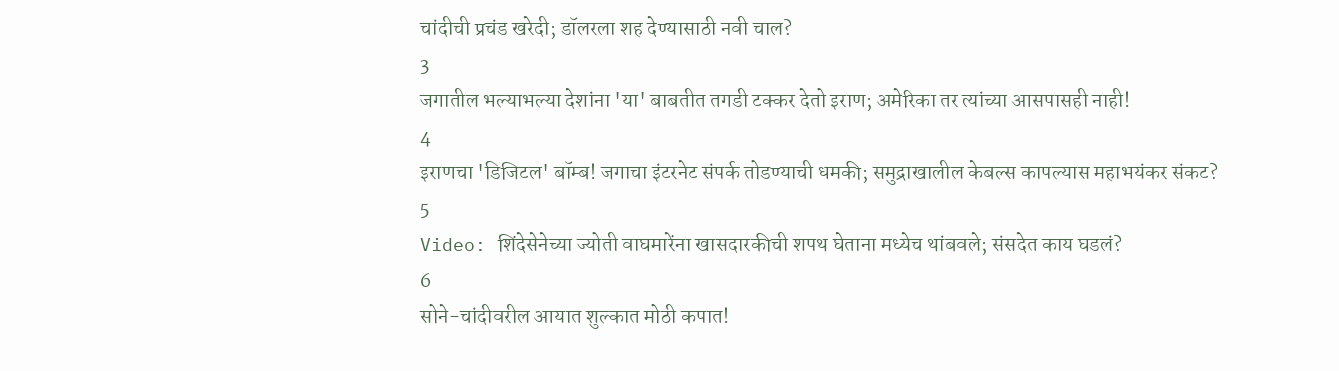चांदीची प्रचंड खरेदी; डॉलरला शह देण्यासाठी नवी चाल?
3
जगातील भल्याभल्या देशांना 'या' बाबतीत तगडी टक्कर देतो इराण; अमेरिका तर त्यांच्या आसपासही नाही!
4
इराणचा 'डिजिटल' बॉम्ब! जगाचा इंटरनेट संपर्क तोडण्याची धमकी; समुद्राखालील केबल्स कापल्यास महाभयंकर संकट?
5
Video: शिंदेसेनेच्या ज्योती वाघमारेंना खासदारकीची शपथ घेताना मध्येच थांबवले; संसदेत काय घडलं?
6
सोने-चांदीवरील आयात शुल्कात मोठी कपात!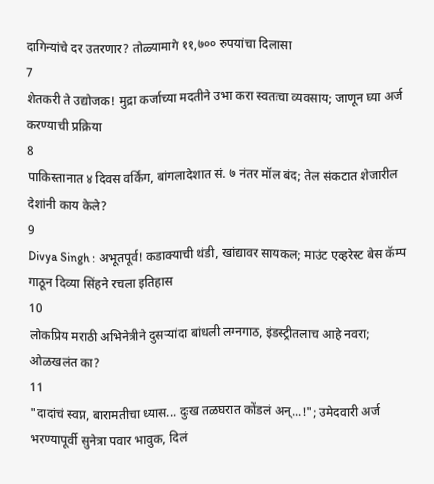दागिन्यांचे दर उतरणार? तोळ्यामागे ११,७०० रुपयांचा दिलासा
7
शेतकरी ते उद्योजक! मुद्रा कर्जाच्या मदतीने उभा करा स्वतःचा व्यवसाय; जाणून घ्या अर्ज करण्याची प्रक्रिया
8
पाकिस्तानात ४ दिवस वर्किंग, बांगलादेशात सं. ७ नंतर मॉल बंद; तेल संकटात शेजारील देशांनी काय केले?
9
Divya Singh : अभूतपूर्व! कडाक्याची थंडी, खांद्यावर सायकल; माउंट एव्हरेस्ट बेस कॅम्प गाठून दिव्या सिंहने रचला इतिहास
10
लोकप्रिय मराठी अभिनेत्रीने दुसऱ्यांदा बांधली लग्नगाठ, इंडस्ट्रीतलाच आहे नवरा; ओळखलंत का?
11
"दादांचं स्वप्न, बारामतीचा ध्यास... दुःख तळघरात कोंडलं अन्...!"; उमेदवारी अर्ज भरण्यापूर्वी सुनेत्रा पवार भावुक, दिलं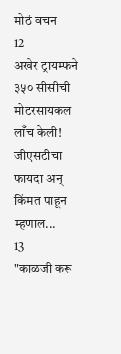मोठं वचन
12
अखेर ट्रायम्फने ३५० सीसीची मोटरसायकल लाँच केली! जीएसटीचा फायदा अन् किंमत पाहून म्हणाल...
13
"काळजी करू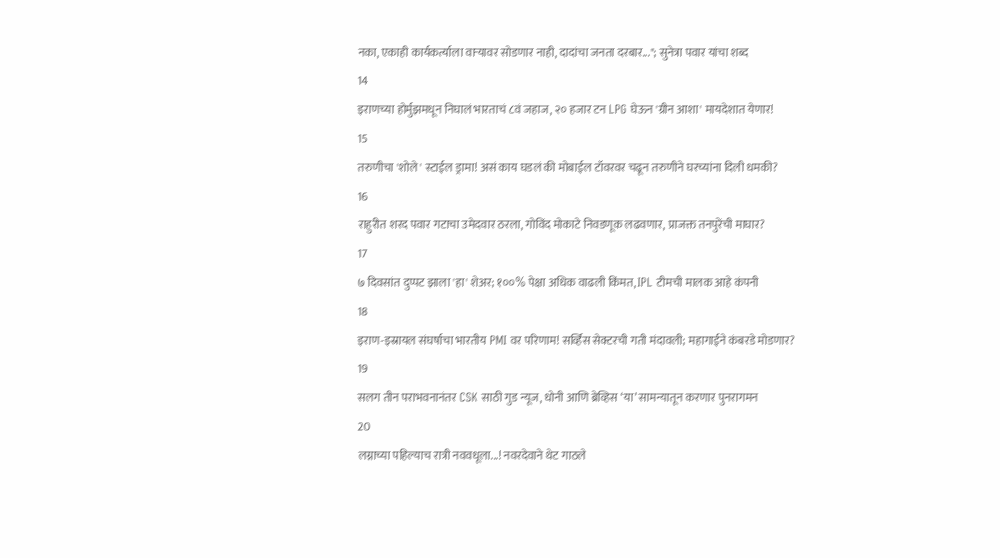नका, एकाही कार्यकर्त्याला वाऱ्यावर सोडणार नाही, दादांचा जनता दरबार..."; सुनेत्रा पवार यांचा शब्द
14
इराणच्या होर्मुझमधून निघालं भारताचं ८वं जहाज, २० हजार टन LPG घेऊन 'ग्रीन आशा' मायदेशात येणार!
15
तरुणीचा 'शोले' स्टाईल ड्रामा! असं काय घडलं की मोबाईल टॉवरवर चढून तरुणीने घरच्यांना दिली धमकी?
16
राहुरीत शरद पवार गटाचा उमेदवार ठरला, गोविंद मोकाटे निवडणूक लढवणार, प्राजक्त तनपुरेंची माघार?
17
७ दिवसांत दुप्पट झाला 'हा' शेअर; १००% पेक्षा अधिक वाढली किंमत, IPL टीमची मालक आहे कंपनी
18
इराण-इस्रायल संघर्षाचा भारतीय PMI वर परिणाम! सर्व्हिस सेक्टरची गती मंदावली; महागाईने कंबरडे मोडणार?
19
सलग तीन पराभवनानंतर CSK साठी गुड न्यूज, धोनी आणि ब्रेव्हिस ‘या’ सामन्यातून करणार पुनरागमन
20
लग्नाच्या पहिल्याच रात्री नववधूला...! नवरदेवाने थेट गाठले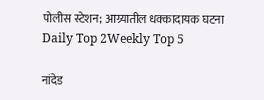पोलीस स्टेशन; आग्र्यातील धक्कादायक घटना
Daily Top 2Weekly Top 5

नांदेड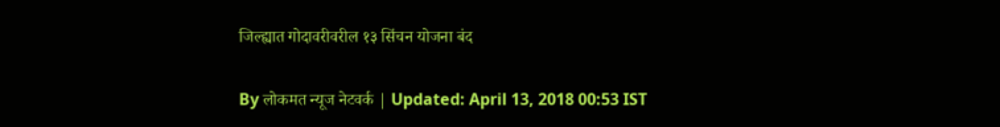जिल्ह्यात गोदावरीवरील १३ सिंचन योजना बंद

By लोकमत न्यूज नेटवर्क | Updated: April 13, 2018 00:53 IST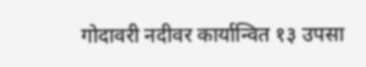गोदावरी नदीवर कार्यान्वित १३ उपसा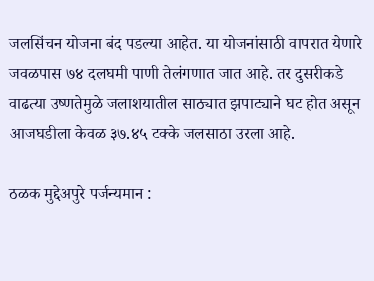जलसिंचन योजना बंद पडल्या आहेत. या योजनांसाठी वापरात येणारे जवळपास ७४ दलघमी पाणी तेलंगणात जात आहे. तर दुसरीकडे वाढत्या उष्णतेमुळे जलाशयातील साठ्यात झपाट्याने घट होत असून आजघडीला केवळ ३७.४५ टक्के जलसाठा उरला आहे.

ठळक मुद्देअपुरे पर्जन्यमान :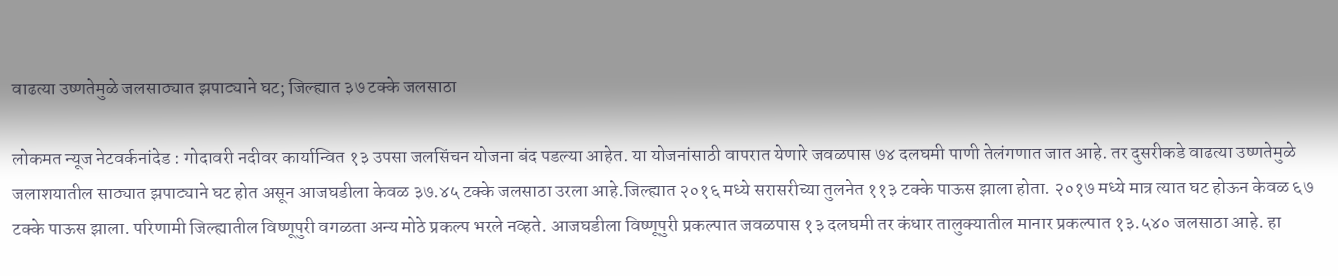वाढत्या उष्णतेमुळे जलसाठ्यात झपाट्याने घट; जिल्ह्यात ३७ टक्के जलसाठा

लोकमत न्यूज नेटवर्कनांदेड : गोदावरी नदीवर कार्यान्वित १३ उपसा जलसिंचन योजना बंद पडल्या आहेत. या योजनांसाठी वापरात येणारे जवळपास ७४ दलघमी पाणी तेलंगणात जात आहे. तर दुसरीकडे वाढत्या उष्णतेमुळे जलाशयातील साठ्यात झपाट्याने घट होत असून आजघडीला केवळ ३७.४५ टक्के जलसाठा उरला आहे.जिल्ह्यात २०१६ मध्ये सरासरीच्या तुलनेत ११३ टक्के पाऊस झाला होता. २०१७ मध्ये मात्र त्यात घट होऊन केवळ ६७ टक्के पाऊस झाला. परिणामी जिल्ह्यातील विष्णूपुरी वगळता अन्य मोठे प्रकल्प भरले नव्हते. आजघडीला विष्णूपुरी प्रकल्पात जवळपास १३ दलघमी तर कंधार तालुक्यातील मानार प्रकल्पात १३.५४० जलसाठा आहे. हा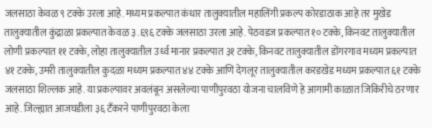जलसाठा केवळ ९ टक्के उरला आहे. मध्यम प्रकल्पात कंधार तालुक्यातील महालिंगी प्रकल्प कोरडाठाक आहे तर मुखेड तालुक्यातील कुंद्राळा प्रकल्पात केवळ ३.६९६ टक्के जलसाठा उरला आहे. पेठवडज प्रकल्पात १० टक्के, किनवट तालुक्यातील लोणी प्रकल्पात ११ टक्के, लोहा तालुक्यातील उर्ध्व मानार प्रकल्पात ३१ टक्के, किनवट तालुक्यातील डोंगरगाव मध्यम प्रकल्पात ४१ टक्के, उमरी तालुक्यातील कुदळा मध्यम प्रकल्पात ४४ टक्के आणि देगलूर तालुक्यातील करडखेड मध्यम प्रकल्पात ६१ टक्के जलसाठा शिल्लक आहे. या प्रकल्पावर अवलंबून असलेल्या पाणीपुरवठा योजना चालविणे हे आगामी काळात जिकिरीचे ठरणार आहे. जिल्ह्यात आजघडीला ३६ टँकरने पाणीपुरवठा केला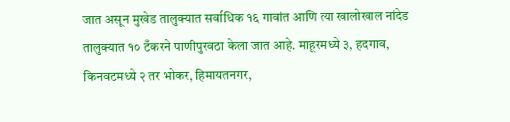जात असून मुखेड तालुक्यात सर्वाधिक १६ गावांत आणि त्या खालोखाल नांदेड तालुक्यात १० टँकरने पाणीपुरवठा केला जात आहे. माहूरमध्ये ३, हदगाव, किनवटमध्ये २ तर भोकर, हिमायतनगर,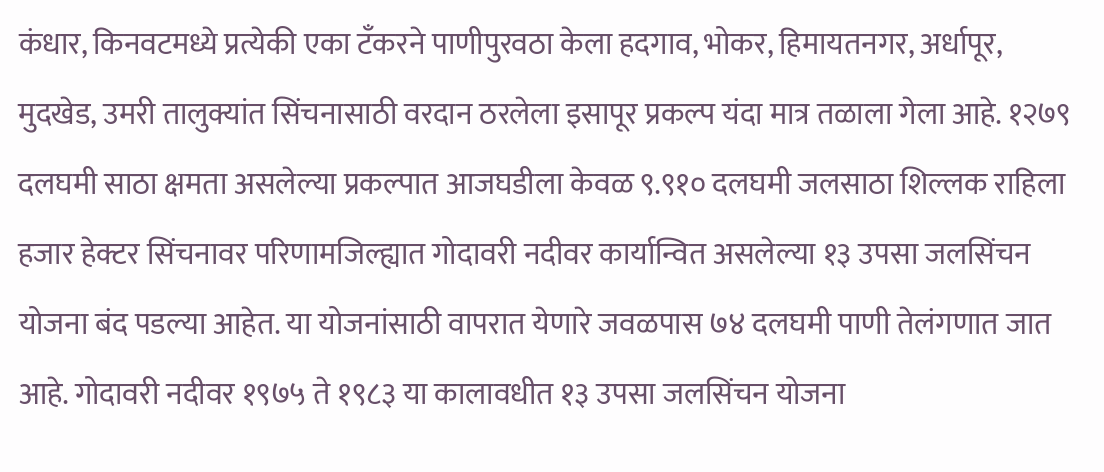कंधार, किनवटमध्ये प्रत्येकी एका टँकरने पाणीपुरवठा केला हदगाव, भोकर, हिमायतनगर, अर्धापूर, मुदखेड, उमरी तालुक्यांत सिंचनासाठी वरदान ठरलेला इसापूर प्रकल्प यंदा मात्र तळाला गेला आहे. १२७९ दलघमी साठा क्षमता असलेल्या प्रकल्पात आजघडीला केवळ ९.९१० दलघमी जलसाठा शिल्लक राहिला हजार हेक्टर सिंचनावर परिणामजिल्ह्यात गोदावरी नदीवर कार्यान्वित असलेल्या १३ उपसा जलसिंचन योजना बंद पडल्या आहेत. या योजनांसाठी वापरात येणारे जवळपास ७४ दलघमी पाणी तेलंगणात जात आहे. गोदावरी नदीवर १९७५ ते १९८३ या कालावधीत १३ उपसा जलसिंचन योजना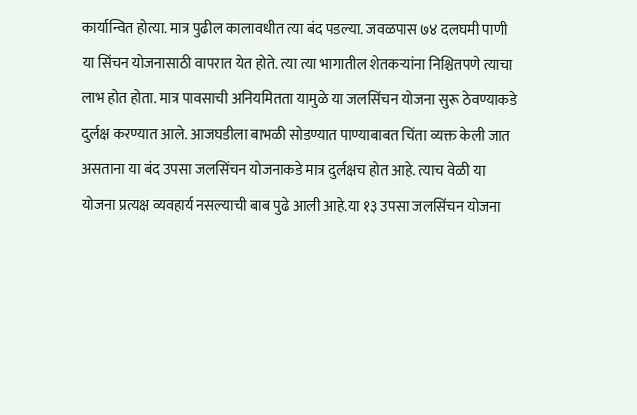कार्यान्वित होत्या. मात्र पुढील कालावधीत त्या बंद पडल्या. जवळपास ७४ दलघमी पाणी या सिंचन योजनासाठी वापरात येत होते. त्या त्या भागातील शेतकऱ्यांना निश्चितपणे त्याचा लाभ होत होता. मात्र पावसाची अनियमितता यामुळे या जलसिंचन योजना सुरू ठेवण्याकडे दुर्लक्ष करण्यात आले. आजघडीला बाभळी सोडण्यात पाण्याबाबत चिंता व्यक्त केली जात असताना या बंद उपसा जलसिंचन योजनाकडे मात्र दुर्लक्षच होत आहे. त्याच वेळी या योजना प्रत्यक्ष व्यवहार्य नसल्याची बाब पुढे आली आहे.या १३ उपसा जलसिंचन योजना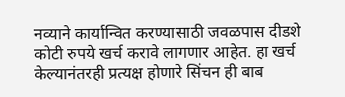नव्याने कार्यान्वित करण्यासाठी जवळपास दीडशे कोटी रुपये खर्च करावे लागणार आहेत. हा खर्च केल्यानंतरही प्रत्यक्ष होणारे सिंचन ही बाब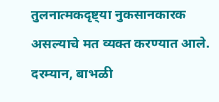तुलनात्मकदृष्ट्या नुकसानकारक असल्याचे मत व्यक्त करण्यात आले. दरम्यान, बाभळी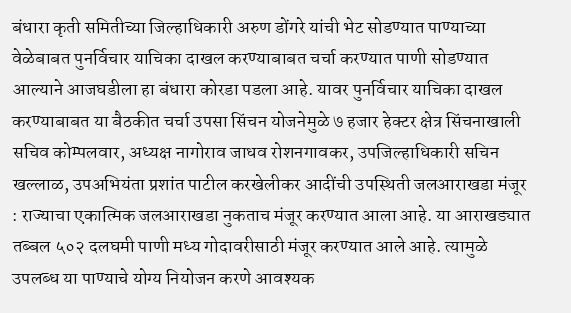बंधारा कृती समितीच्या जिल्हाधिकारी अरुण डोंगरे यांची भेट सोडण्यात पाण्याच्या वेळेबाबत पुनर्विचार याचिका दाखल करण्याबाबत चर्चा करण्यात पाणी सोडण्यात आल्याने आजघडीला हा बंधारा कोरडा पडला आहे. यावर पुनर्विचार याचिका दाखल करण्याबाबत या बैठकीत चर्चा उपसा सिंचन योजनेमुळे ७ हजार हेक्टर क्षेत्र सिंचनाखाली सचिव कोम्पलवार, अध्यक्ष नागोराव जाधव रोशनगावकर, उपजिल्हाधिकारी सचिन खल्लाळ, उपअभियंता प्रशांत पाटील करखेलीकर आदींची उपस्थिती जलआराखडा मंजूर : राज्याचा एकात्मिक जलआराखडा नुकताच मंजूर करण्यात आला आहे. या आराखड्यात तब्बल ५०२ दलघमी पाणी मध्य गोदावरीसाठी मंजूर करण्यात आले आहे. त्यामुळे उपलब्ध या पाण्याचे योग्य नियोजन करणे आवश्यक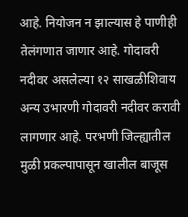आहे. नियोजन न झाल्यास हे पाणीही तेलंगणात जाणार आहे. गोदावरी नदीवर असलेल्या १२ साखळीशिवाय अन्य उभारणी गोदावरी नदीवर करावी लागणार आहे. परभणी जिल्ह्यातील मुळी प्रकल्पापासून खालील बाजूस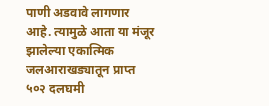पाणी अडवावे लागणार आहे. त्यामुळे आता या मंजूर झालेल्या एकात्मिक जलआराखड्यातून प्राप्त ५०२ दलघमी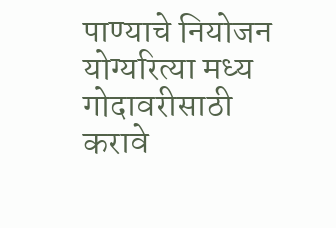पाण्याचे नियोजन योग्यरित्या मध्य गोदावरीसाठी करावे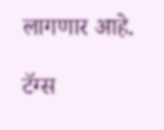लागणार आहे.

टॅग्स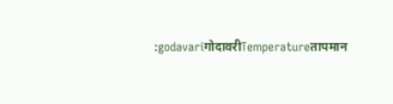:godavariगोदावरीTemperatureतापमान